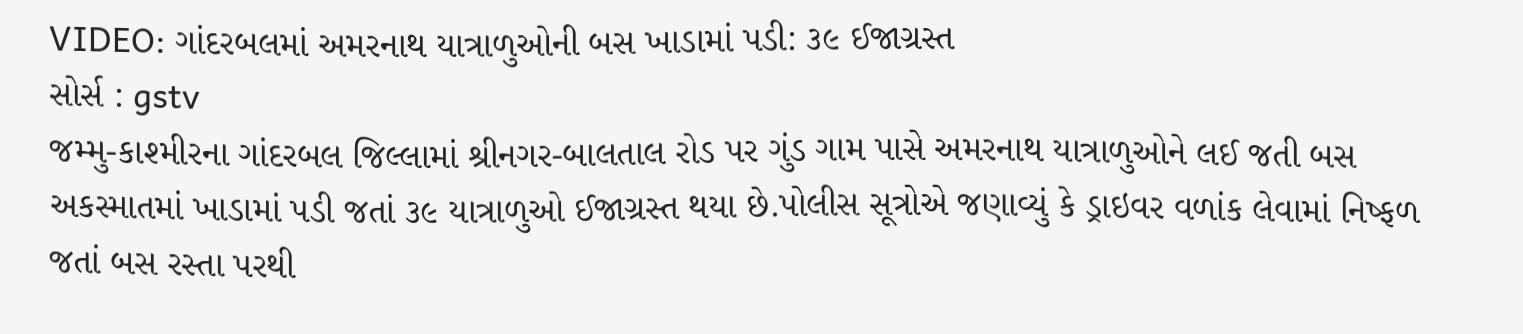VIDEO: ગાંદરબલમાં અમરનાથ યાત્રાળુઓની બસ ખાડામાં પડી: ૩૯ ઈજાગ્રસ્ત
સોર્સ : gstv
જમ્મુ-કાશ્મીરના ગાંદરબલ જિલ્લામાં શ્રીનગર-બાલતાલ રોડ પર ગુંડ ગામ પાસે અમરનાથ યાત્રાળુઓને લઈ જતી બસ અકસ્માતમાં ખાડામાં પડી જતાં ૩૯ યાત્રાળુઓ ઈજાગ્રસ્ત થયા છે.પોલીસ સૂત્રોએ જણાવ્યું કે ડ્રાઇવર વળાંક લેવામાં નિષ્ફળ જતાં બસ રસ્તા પરથી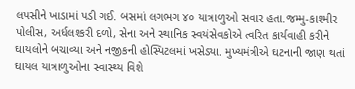લપસીને ખાડામાં પડી ગઈ. બસમાં લગભગ ૪૦ યાત્રાળુઓ સવાર હતા.જમ્મુ-કાશ્મીર પોલીસ, અર્ધલશ્કરી દળો, સેના અને સ્થાનિક સ્વયંસેવકોએ ત્વરિત કાર્યવાહી કરીને ઘાયલોને બચાવ્યા અને નજીકની હોસ્પિટલમાં ખસેડ્યા. મુખ્યમંત્રીએ ઘટનાની જાણ થતાં ઘાયલ યાત્રાળુઓના સ્વાસ્થ્ય વિશે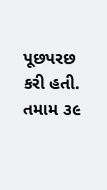પૂછપરછ કરી હતી. તમામ ૩૯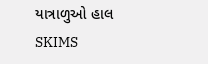યાત્રાળુઓ હાલ SKIMS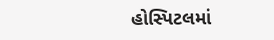હોસ્પિટલમાં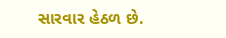સારવાર હેઠળ છે.